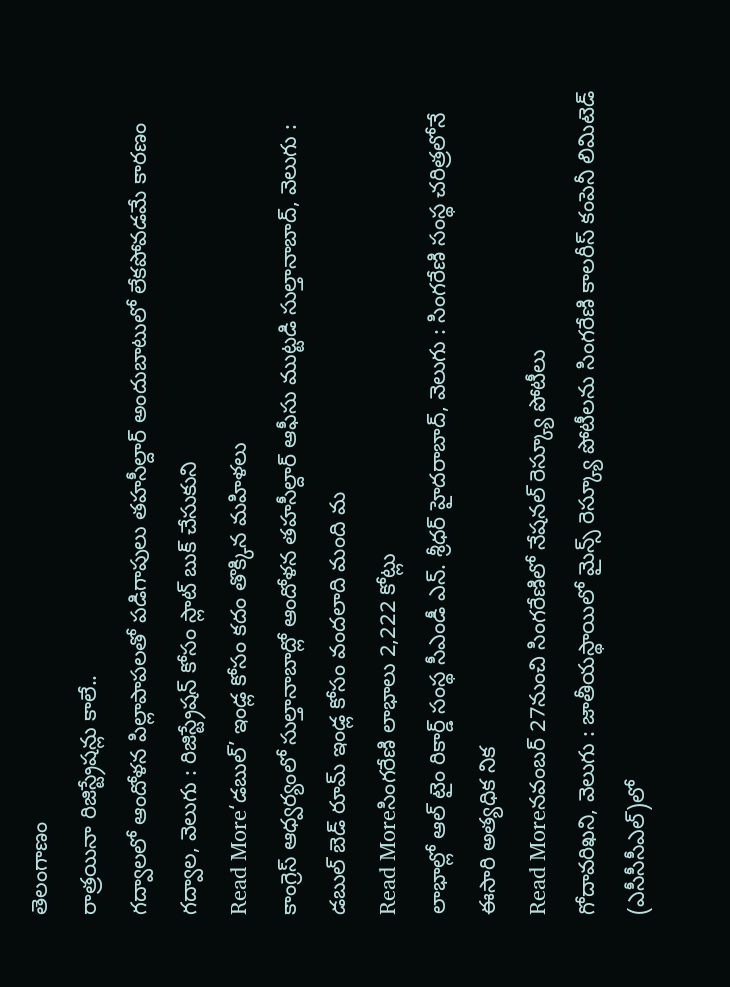తెలంగాణం
రాత్రయినా రిజిస్ట్రేషన్లు కాలే..
గద్వాలలో ఆందోళన పిల్లాపాపలతో పడిగాపులు తహసీల్దార్ అందుబాటులో లేకపోవడమే కారణం గద్వాల, వెలుగు : రిజిస్ట్రేషన్ కోసం స్లాట్ బుక్ చేసుకుని
Read More‘డబుల్’ ఇండ్ల కోసం కదం తొక్కిన మహిళలు
కాంగ్రెస్ ఆధ్వర్యంలో సుల్తానాబాద్లో ఆందోళన తహసీల్దార్ ఆఫీసు ముట్టడి సుల్తానాబాద్, వెలుగు : డబుల్ బెడ్ రూమ్ ఇండ్ల కోసం వందలాది మంది మ
Read Moreసింగరేణి లాభాలు 2,222 కోట్లు
లాభాల్లో ఆల్ టైం రికార్డ్ సంస్థ సీఎండీ ఎన్. శ్రీధర్ హైదరాబాద్, వెలుగు : సింగరేణి సంస్థ చరిత్రలోనే ఈసారి అత్యధిక నిక
Read Moreనవంబర్ 27నుంచి సింగరేణిలో నేషనల్ రెస్క్యూ పోటీలు
గోదావరిఖని, వెలుగు : జాతీయస్థాయిలో మైన్స్ రెస్క్యూ పోటీలను సింగరేణి కాలరీస్ కంపెనీ లిమిటెడ్ (ఎసీసీసీఎల్)లో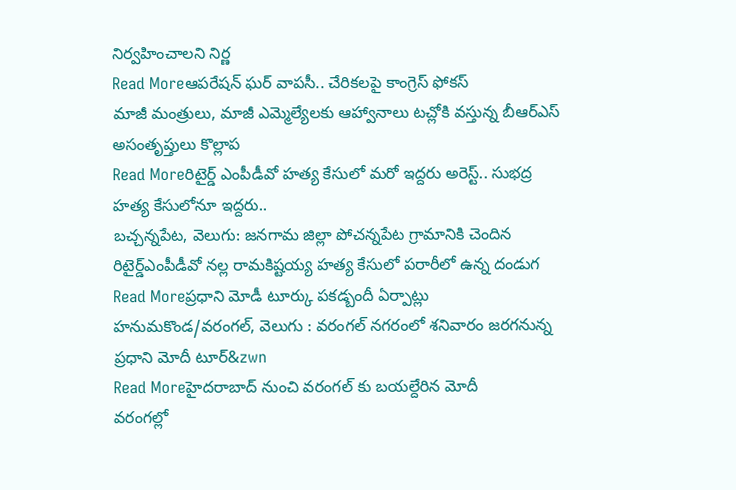నిర్వహించాలని నిర్ణ
Read Moreఆపరేషన్ ఘర్ వాపసీ.. చేరికలపై కాంగ్రెస్ ఫోకస్
మాజీ మంత్రులు, మాజీ ఎమ్మెల్యేలకు ఆహ్వానాలు టచ్లోకి వస్తున్న బీఆర్ఎస్ అసంతృప్తులు కొల్లాప
Read Moreరిటైర్డ్ ఎంపీడీవో హత్య కేసులో మరో ఇద్దరు అరెస్ట్.. సుభద్ర హత్య కేసులోనూ ఇద్దరు..
బచ్చన్నపేట, వెలుగు: జనగామ జిల్లా పోచన్నపేట గ్రామానికి చెందిన రిటైర్డ్ఎంపీడీవో నల్ల రామకిష్టయ్య హత్య కేసులో పరారీలో ఉన్న దండుగ
Read Moreప్రధాని మోడీ టూర్కు పకడ్బందీ ఏర్పాట్లు
హనుమకొండ/వరంగల్, వెలుగు : వరంగల్ నగరంలో శనివారం జరగనున్న ప్రధాని మోదీ టూర్&zwn
Read Moreహైదరాబాద్ నుంచి వరంగల్ కు బయల్దేరిన మోదీ
వరంగల్లో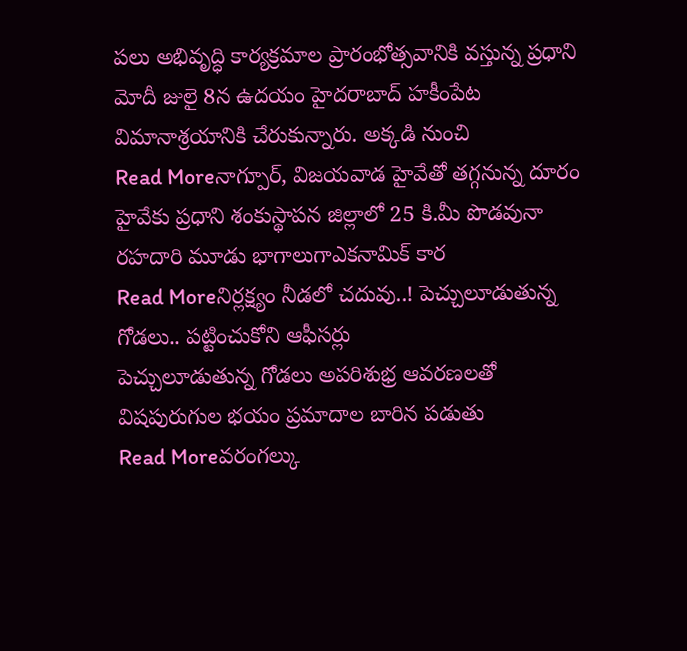పలు అభివృద్ధి కార్యక్రమాల ప్రారంభోత్సవానికి వస్తున్న ప్రధాని మోదీ జులై 8న ఉదయం హైదరాబాద్ హకీంపేట విమానాశ్రయానికి చేరుకున్నారు. అక్కడి నుంచి
Read Moreనాగ్పూర్, విజయవాడ హైవేతో తగ్గనున్న దూరం
హైవేకు ప్రధాని శంకుస్థాపన జిల్లాలో 25 కి.మీ పొడవునా రహదారి మూడు భాగాలుగాఎకనామిక్ కార
Read Moreనిర్లక్ష్యం నీడలో చదువు..! పెచ్చులూడుతున్న గోడలు.. పట్టించుకోని ఆఫీసర్లు
పెచ్చులూడుతున్న గోడలు అపరిశుభ్ర ఆవరణలతో విషపురుగుల భయం ప్రమాదాల బారిన పడుతు
Read Moreవరంగల్కు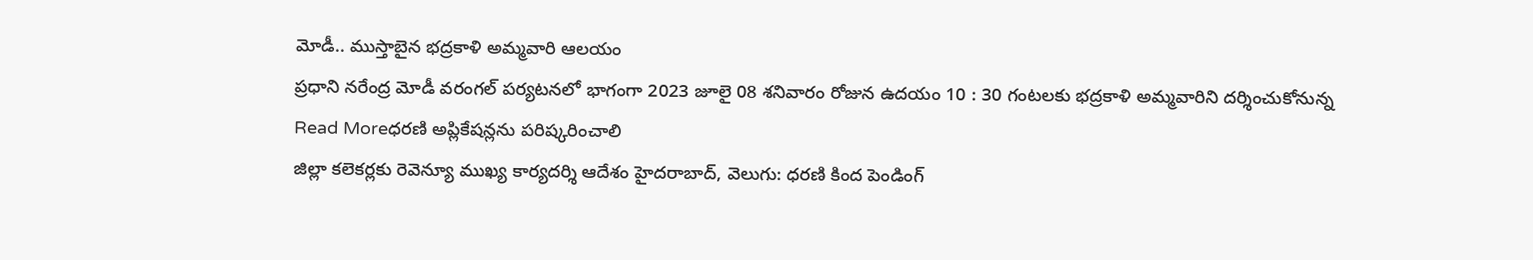మోడీ.. ముస్తాబైన భద్రకాళి అమ్మవారి ఆలయం
ప్రధాని నరేంద్ర మోడీ వరంగల్ పర్యటనలో భాగంగా 2023 జూలై 08 శనివారం రోజున ఉదయం 10 : 30 గంటలకు భద్రకాళి అమ్మవారిని దర్శించుకోనున్న
Read Moreధరణి అప్లికేషన్లను పరిష్కరించాలి
జిల్లా కలెకర్లకు రెవెన్యూ ముఖ్య కార్యదర్శి ఆదేశం హైదరాబాద్, వెలుగు: ధరణి కింద పెండింగ్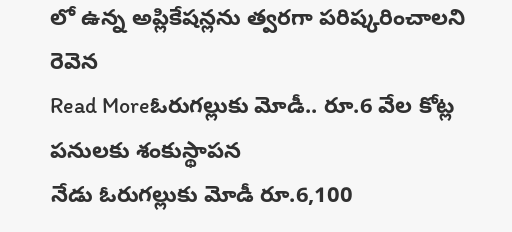లో ఉన్న అప్లికేషన్లను త్వరగా పరిష్కరించాలని రెవెన
Read Moreఓరుగల్లుకు మోడీ.. రూ.6 వేల కోట్ల పనులకు శంకుస్థాపన
నేడు ఓరుగల్లుకు మోడీ రూ.6,100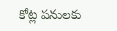కోట్ల పనులకు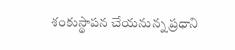శంకుస్థాపన చేయనున్న ప్రధాని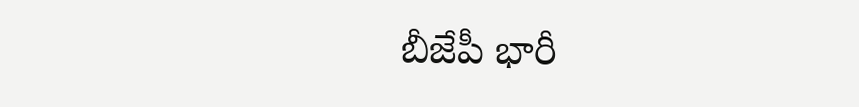బీజేపీ భారీ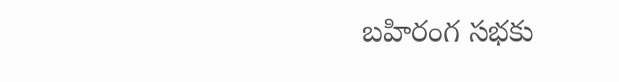బహిరంగ సభకు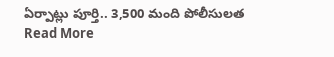ఏర్పాట్లు పూర్తి.. 3,500 మంది పోలీసులత
Read More